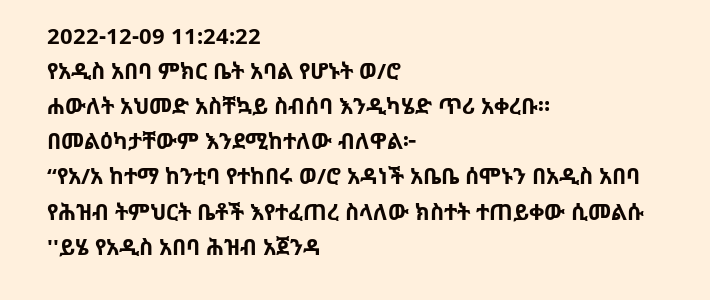2022-12-09 11:24:22
የአዲስ አበባ ምክር ቤት አባል የሆኑት ወ/ሮ
ሐውለት አህመድ አስቸኳይ ስብሰባ እንዲካሄድ ጥሪ አቀረቡ። በመልዕካታቸውም እንደሚከተለው ብለዋል፦
“የአ/አ ከተማ ከንቲባ የተከበሩ ወ/ሮ አዳነች አቤቤ ሰሞኑን በአዲስ አበባ የሕዝብ ትምህርት ቤቶች እየተፈጠረ ስላለው ክስተት ተጠይቀው ሲመልሱ ''ይሄ የአዲስ አበባ ሕዝብ አጀንዳ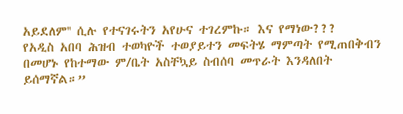አይደለም'' ሲሉ የተናገሩትን አየሁና ተገረምኩ። እና የማነው???
የአዲስ አበባ ሕዝብ ተወካዮች ተወያይተን መፍትሄ ማምጣት የሚጠበቅብን በመሆኑ የከተማው ም/ቤት አስቸኳይ ስብሰባ መጥራት እንዳለበት ይሰማኛል።”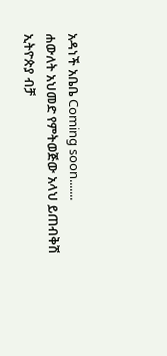አዳነች አቤቤ Coming soon.......
ሐውለት አህመድ የምትወጅው አላህ ይጠብቅሽ
ኢትዮጵያ ብቻ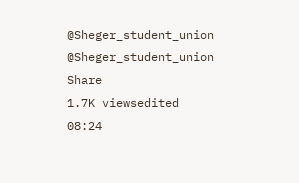@Sheger_student_union
@Sheger_student_union
Share
1.7K viewsedited 08:24